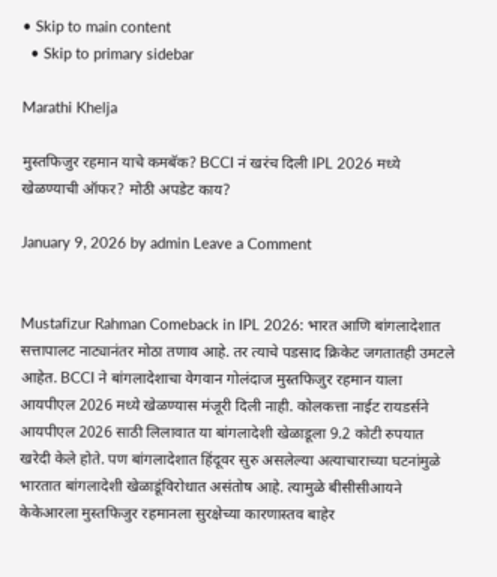• Skip to main content
  • Skip to primary sidebar

Marathi Khelja

मुस्तफिजुर रहमान याचे कमबॅक? BCCI नं खरंच दिली IPL 2026 मध्ये खेळण्याची ऑफर? मोठी अपडेट काय?

January 9, 2026 by admin Leave a Comment


Mustafizur Rahman Comeback in IPL 2026: भारत आणि बांगलादेशात सत्तापालट नाट्यानंतर मोठा तणाव आहे. तर त्याचे पडसाद क्रिकेट जगतातही उमटले आहेत. BCCI ने बांगलादेशाचा वेगवान गोलंदाज मुस्तफिजुर रहमान याला आयपीएल 2026 मध्ये खेळण्यास मंजूरी दिली नाही. कोलकत्ता नाईट रायडर्सने आयपीएल 2026 साठी लिलावात या बांगलादेशी खेळाडूला 9.2 कोटी रुपयात खरेदी केले होते. पण बांगलादेशात हिंदूवर सुरु असलेल्या अत्याचाराच्या घटनांमुळे भारतात बांगलादेशी खेळाडूंविरोधात असंतोष आहे. त्यामुळे बीसीसीआयने केकेआरला मुस्तफिजुर रहमानला सुरक्षेच्या कारणास्तव बाहेर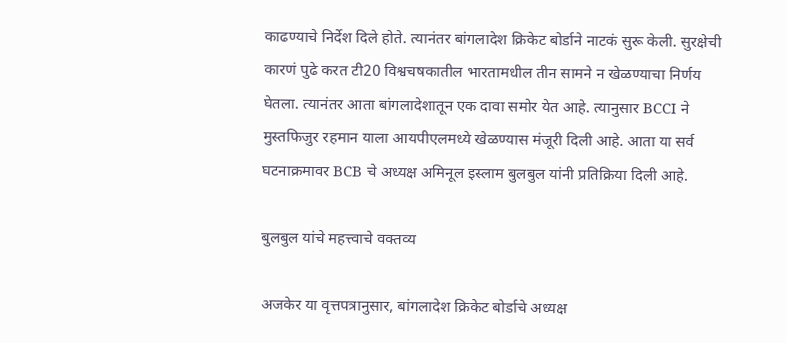काढण्याचे निर्देश दिले होते. त्यानंतर बांगलादेश क्रिकेट बोर्डाने नाटकं सुरू केली. सुरक्षेची कारणं पुढे करत टी20 विश्वचषकातील भारतामधील तीन सामने न खेळण्याचा निर्णय घेतला. त्यानंतर आता बांगलादेशातून एक दावा समोर येत आहे. त्यानुसार BCCI ने मुस्तफिजुर रहमान याला आयपीएलमध्ये खेळण्यास मंजूरी दिली आहे. आता या सर्व घटनाक्रमावर BCB चे अध्यक्ष अमिनूल इस्लाम बुलबुल यांनी प्रतिक्रिया दिली आहे.

बुलबुल यांचे महत्त्वाचे वक्तव्य

अजकेर या वृत्तपत्रानुसार, बांगलादेश क्रिकेट बोर्डाचे अध्यक्ष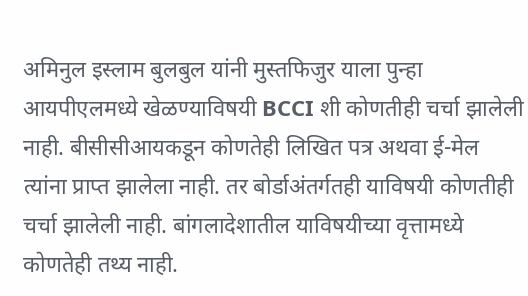अमिनुल इस्लाम बुलबुल यांनी मुस्तफिजुर याला पुन्हा आयपीएलमध्ये खेळण्याविषयी BCCI शी कोणतीही चर्चा झालेली नाही. बीसीसीआयकडून कोणतेही लिखित पत्र अथवा ई-मेल त्यांना प्राप्त झालेला नाही. तर बोर्डाअंतर्गतही याविषयी कोणतीही चर्चा झालेली नाही. बांगलादेशातील याविषयीच्या वृत्तामध्ये कोणतेही तथ्य नाही.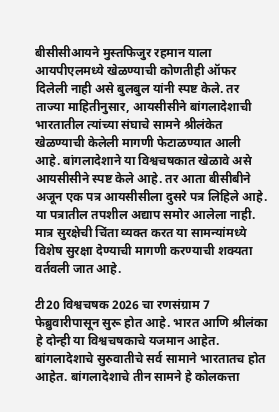बीसीसीआयने मुस्तफिजुर रहमान याला आयपीएलमध्ये खेळण्याची कोणतीही ऑफर दिलेली नाही असे बुलबुल यांनी स्पष्ट केले. तर ताज्या माहितीनुसार, आयसीसीने बांगलादेशाची भारतातील त्यांच्या संघाचे सामने श्रीलंकेत खेळण्याची केलेली मागणी फेटाळण्यात आली आहे. बांगलादेशाने या विश्वचषकात खेळावे असे आयसीसीने स्पष्ट केले आहे. तर आता बीसीबीने अजून एक पत्र आयसीसीला दुसरे पत्र लिहिले आहे. या पत्रातील तपशील अद्याप समोर आलेला नाही. मात्र सुरक्षेची चिंता व्यक्त करत या सामन्यांमध्ये विशेष सुरक्षा देण्याची मागणी करण्याची शक्यता वर्तवली जात आहे.

टी20 विश्वचषक 2026 चा रणसंग्राम 7 फेब्रुवारीपासून सुरू होत आहे. भारत आणि श्रीलंका हे दोन्ही या विश्वचषकाचे यजमान आहेत. बांगलादेशाचे सुरुवातीचे सर्व सामाने भारतातच होत आहेत. बांगलादेशाचे तीन सामने हे कोलकत्ता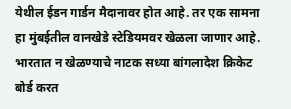येथील ईडन गार्डन मैदानावर होत आहे. तर एक सामना हा मुंबईतील वानखेडे स्टेडियमवर खेळला जाणार आहे. भारतात न खेळण्याचे नाटक सध्या बांगलादेश क्रिकेट बोर्ड करत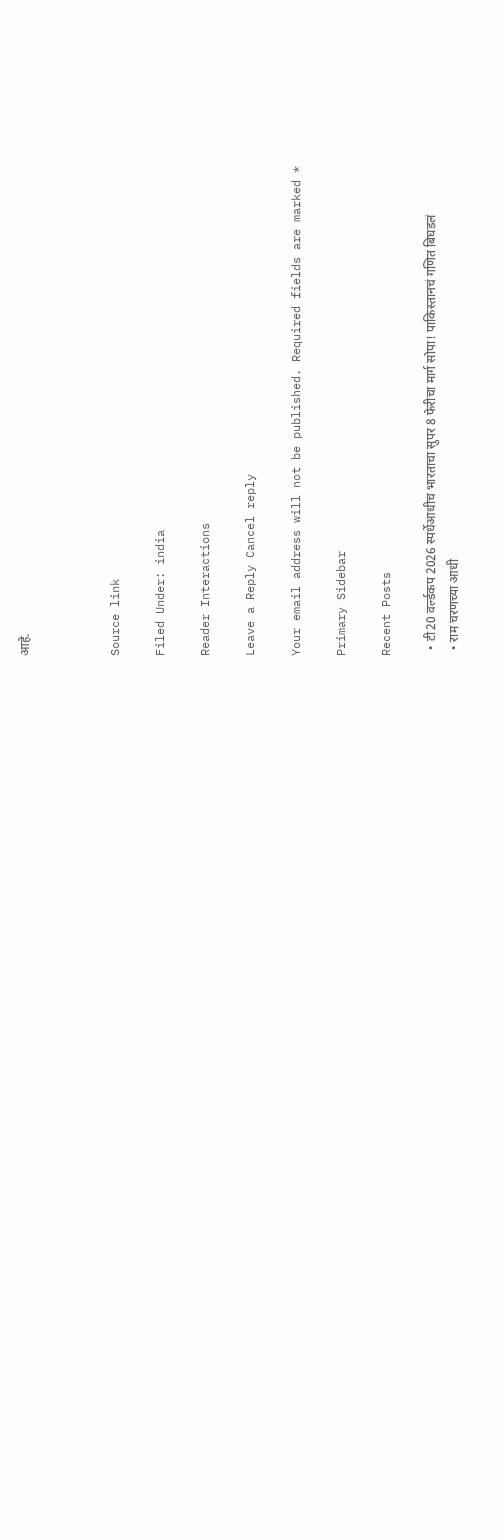आहे.



Source link

Filed Under: india

Reader Interactions

Leave a Reply Cancel reply

Your email address will not be published. Required fields are marked *

Primary Sidebar

Recent Posts

  • टी20 वर्ल्डकप 2026 स्पर्धेआधीच भारताचा सुपर 8 फेरीचा मार्ग सोपा! पाकिस्तानचं गणित बिघडलं
  • राम चरणच्या आधी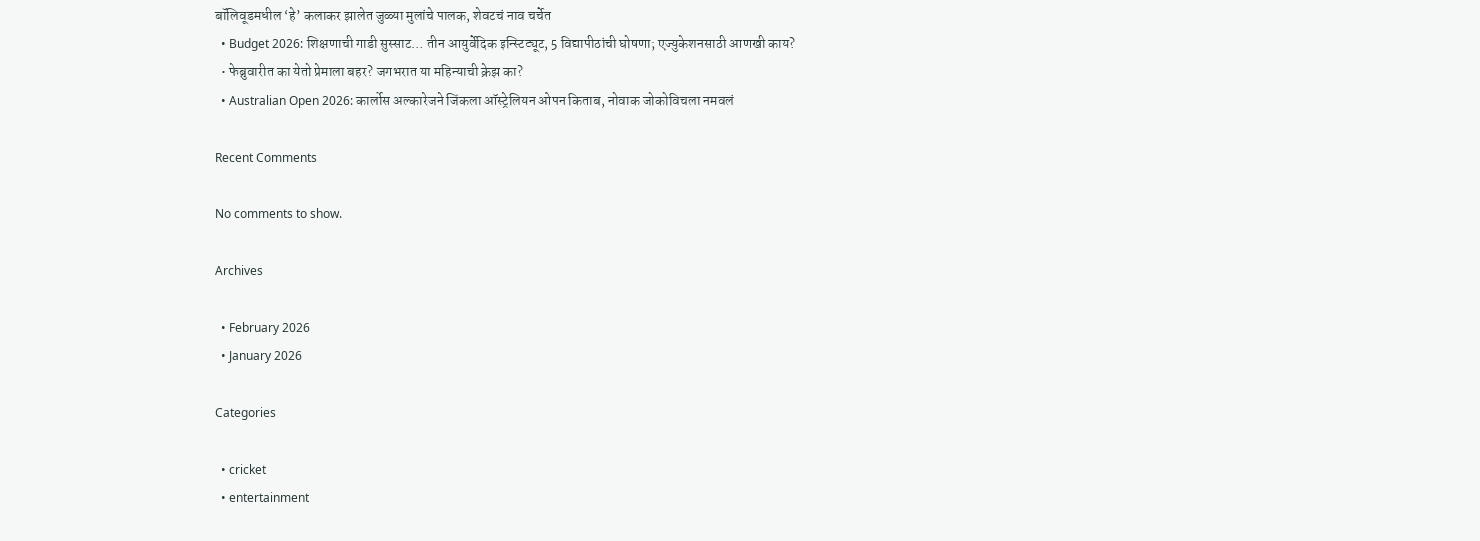बॉलिवूडमधील ‘हे’ कलाकर झालेत जुळ्या मुलांचे पालक, शेवटचं नाव चर्चेत
  • Budget 2026: शिक्षणाची गाडी सुस्साट… तीन आयुर्वेदिक इन्स्टिट्यूट, 5 विद्यापीठांची घोषणा; एज्युकेशनसाठी आणखी काय?
  • फेब्रुवारीत का येतो प्रेमाला बहर? जगभरात या महिन्याची क्रेझ का?
  • Australian Open 2026: कार्लोस अल्कारेजने जिंकला ऑस्ट्रेलियन ओपन किताब, नोवाक जोकोविचला नमवलं

Recent Comments

No comments to show.

Archives

  • February 2026
  • January 2026

Categories

  • cricket
  • entertainment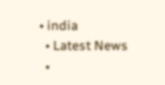• india
  • Latest News
  •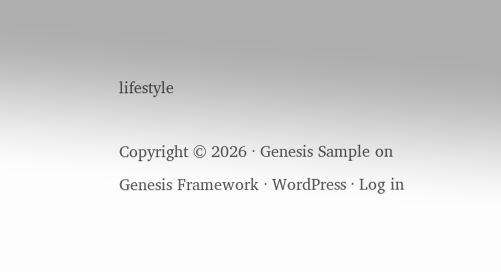lifestyle

Copyright © 2026 · Genesis Sample on Genesis Framework · WordPress · Log in